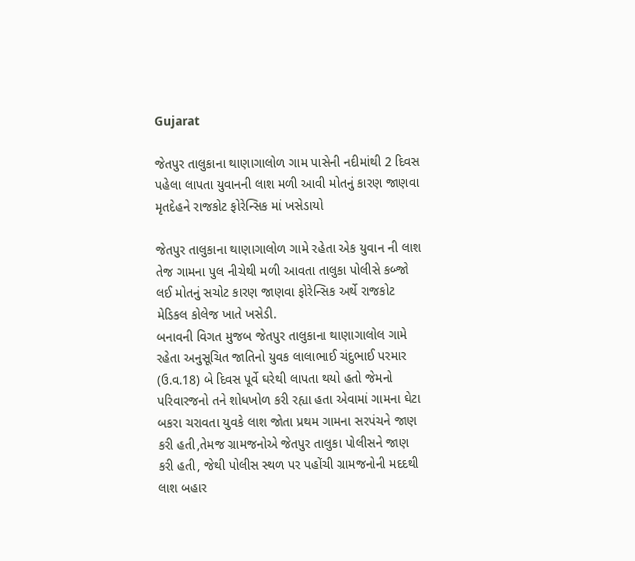Gujarat

જેતપુર તાલુકાના થાણાગાલોળ ગામ પાસેની નદીમાંથી 2 દિવસ પહેલા લાપતા યુવાનની લાશ મળી આવી મોતનું કારણ જાણવા મૃતદેહને રાજકોટ ફોરેન્સિક માં ખસેડાયો

જેતપુર તાલુકાના થાણાગાલોળ ગામે રહેતા એક યુવાન ની લાશ તેજ ગામના પુલ નીચેથી મળી આવતા તાલુકા પોલીસે કબ્જો લઈ મોતનું સચોટ કારણ જાણવા ફોરેન્સિક અર્થે રાજકોટ મેડિકલ કોલેજ ખાતે ખસેડી.
બનાવની વિગત મુજબ જેતપુર તાલુકાના થાણાગાલોલ ગામે રહેતા અનુસૂચિત જાતિનો યુવક લાલાભાઈ ચંદુભાઈ પરમાર (ઉ.વ.18) બે દિવસ પૂર્વે ઘરેથી લાપતા થયો હતો જેમનો પરિવારજનો તને શોધખોળ કરી રહ્યા હતા એવામાં ગામના ઘેટા બકરા ચરાવતા યુવકે લાશ જોતા પ્રથમ ગામના સરપંચને જાણ કરી હતી,તેમજ ગ્રામજનોએ જેતપુર તાલુકા પોલીસને જાણ કરી હતી, જેથી પોલીસ સ્થળ પર પહોંચી ગ્રામજનોની મદદથી લાશ બહાર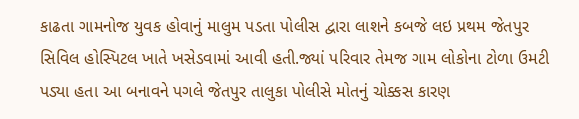કાઢતા ગામનોજ યુવક હોવાનું માલુમ પડતા પોલીસ દ્વારા લાશને કબજે લઇ પ્રથમ જેતપુર સિવિલ હોસ્પિટલ ખાતે ખસેડવામાં આવી હતી.જ્યાં પરિવાર તેમજ ગામ લોકોના ટોળા ઉમટી પડ્યા હતા આ બનાવને પગલે જેતપુર તાલુકા પોલીસે મોતનું ચોક્કસ કારણ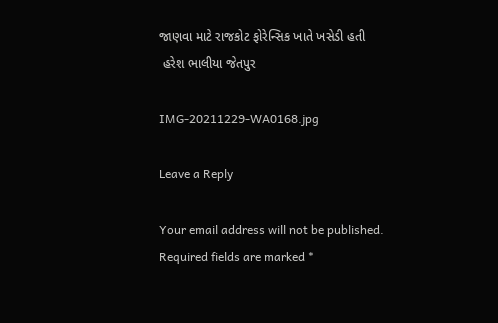જાણવા માટે રાજકોટ ફોરેન્સિક ખાતે ખસેડી હતી
 હરેશ ભાલીયા જેતપુર

IMG-20211229-WA0168.jpg

Leave a Reply

Your email address will not be published. Required fields are marked *